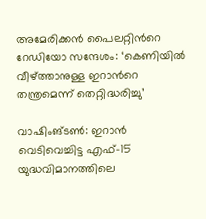അമേരിക്കൻ പൈലറ്റിന്‍റെ റേഡിയോ സന്ദേശം: ‘കെണിയിൽ വീഴ്ത്താനുള്ള ഇറാന്‍റെ തന്ത്രമെന്ന് തെറ്റിദ്ധരിച്ചു’

വാഷിംങ്ടൺ: ഇറാൻ വെടിവെച്ചിട്ട എഫ്-15 യുദ്ധവിമാനത്തിലെ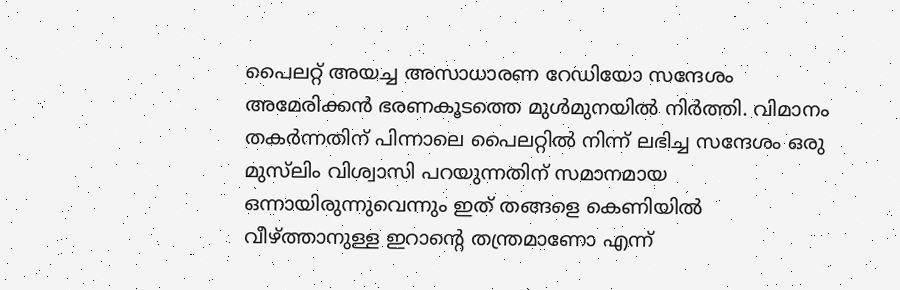പൈലറ്റ് അയച്ച അസാധാരണ റേഡിയോ സന്ദേശം അമേരിക്കൻ ഭരണകൂടത്തെ മുൾമുനയിൽ നിർത്തി. വിമാനം തകർന്നതിന് പിന്നാലെ പൈലറ്റിൽ നിന്ന് ലഭിച്ച സന്ദേശം ഒരു മുസ്‍ലിം വിശ്വാസി പറയുന്നതിന് സമാനമായ ഒന്നായിരുന്നുവെന്നും ഇത് തങ്ങളെ കെണിയിൽ വീഴ്ത്താനുള്ള ഇറാന്റെ തന്ത്രമാണോ എന്ന്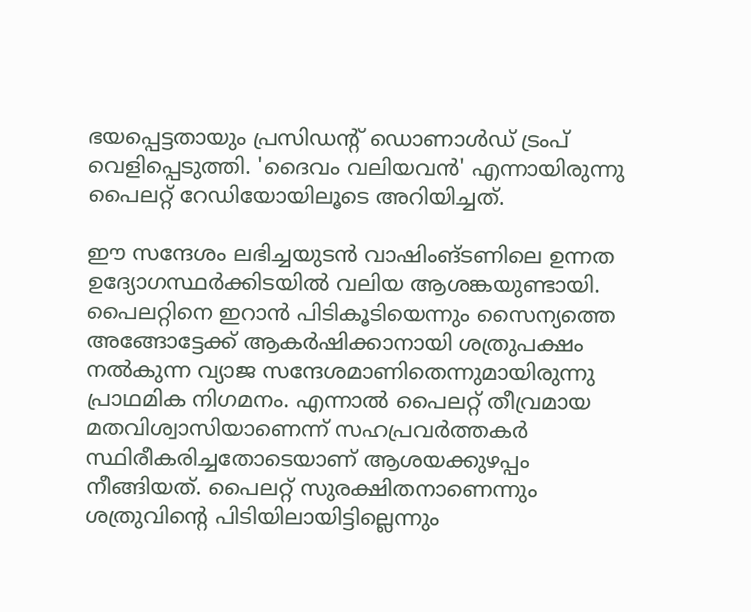ഭയപ്പെട്ടതായും പ്രസിഡന്റ് ഡൊണാൾഡ് ട്രംപ് വെളിപ്പെടുത്തി. 'ദൈവം വലിയവൻ' എന്നായിരുന്നു പൈലറ്റ് റേഡിയോയിലൂടെ അറിയിച്ചത്.

ഈ സന്ദേശം ലഭിച്ചയുടൻ വാഷിംങ്ടണിലെ ഉന്നത ഉദ്യോഗസ്ഥർക്കിടയിൽ വലിയ ആശങ്കയുണ്ടായി. പൈലറ്റിനെ ഇറാൻ പിടികൂടിയെന്നും സൈന്യത്തെ അങ്ങോട്ടേക്ക് ആകർഷിക്കാനായി ശത്രുപക്ഷം നൽകുന്ന വ്യാജ സന്ദേശമാണിതെന്നുമായിരുന്നു പ്രാഥമിക നിഗമനം. എന്നാൽ പൈലറ്റ് തീവ്രമായ മതവിശ്വാസിയാണെന്ന് സഹപ്രവർത്തകർ സ്ഥിരീകരിച്ചതോടെയാണ് ആശയക്കുഴപ്പം നീങ്ങിയത്. പൈലറ്റ് സുരക്ഷിതനാണെന്നും ശത്രുവിന്റെ പിടിയിലായിട്ടില്ലെന്നും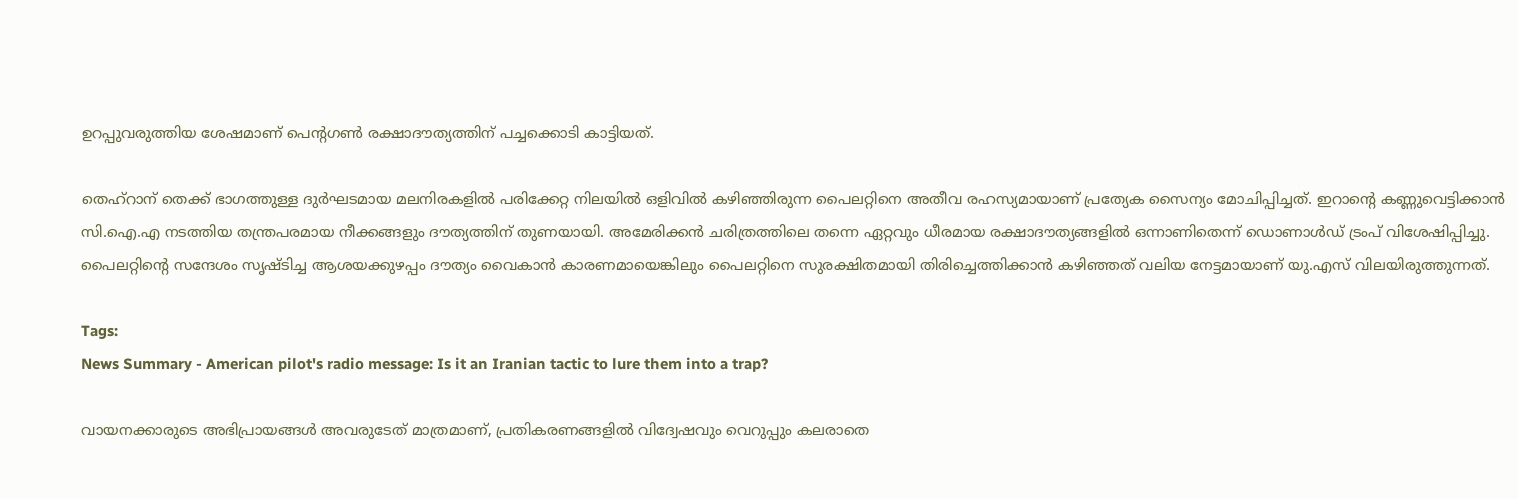ഉറപ്പുവരുത്തിയ ശേഷമാണ് പെന്റഗൺ രക്ഷാദൗത്യത്തിന് പച്ചക്കൊടി കാട്ടിയത്.

തെഹ്‌റാന് തെക്ക് ഭാഗത്തുള്ള ദുർഘടമായ മലനിരകളിൽ പരിക്കേറ്റ നിലയിൽ ഒളിവിൽ കഴിഞ്ഞിരുന്ന പൈലറ്റിനെ അതീവ രഹസ്യമായാണ് പ്രത്യേക സൈന്യം മോചിപ്പിച്ചത്. ഇറാന്റെ കണ്ണുവെട്ടിക്കാൻ സി.ഐ.എ നടത്തിയ തന്ത്രപരമായ നീക്കങ്ങളും ദൗത്യത്തിന് തുണയായി. അമേരിക്കൻ ചരിത്രത്തിലെ തന്നെ ഏറ്റവും ധീരമായ രക്ഷാദൗത്യങ്ങളിൽ ഒന്നാണിതെന്ന് ഡൊണാൾഡ് ട്രംപ് വിശേഷിപ്പിച്ചു. പൈലറ്റിന്റെ സന്ദേശം സൃഷ്ടിച്ച ആശയക്കുഴപ്പം ദൗത്യം വൈകാൻ കാരണമായെങ്കിലും പൈലറ്റിനെ സുരക്ഷിതമായി തിരിച്ചെത്തിക്കാൻ കഴിഞ്ഞത് വലിയ നേട്ടമായാണ് യു.എസ് വിലയിരുത്തുന്നത്.

Tags:
News Summary - American pilot's radio message: Is it an Iranian tactic to lure them into a trap?

വായനക്കാരുടെ അഭിപ്രായങ്ങള്‍ അവരുടേത് മാത്രമാണ്, പ്രതികരണങ്ങളിൽ വിദ്വേഷവും വെറുപ്പും കലരാതെ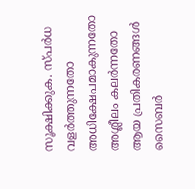സൂക്ഷിക്കുക. സ്പർധ വളർത്തുന്നതോ അധിക്ഷേപമാകുന്നതോ അശ്ലീലം കലർന്നതോ ആയ പ്രതികരണങ്ങൾ സൈബർ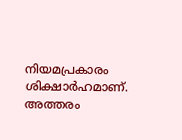നിയമപ്രകാരം ശിക്ഷാർഹമാണ്. അത്തരം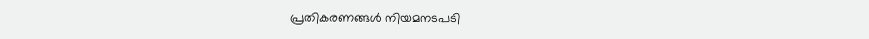പ്രതികരണങ്ങൾ നിയമനടപടി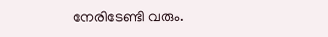നേരിടേണ്ടി വരും.